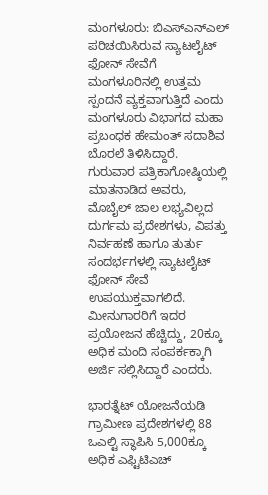ಮಂಗಳೂರು: ಬಿಎಸ್ಎನ್ಎಲ್ ಪರಿಚಯಿಸಿರುವ ಸ್ಯಾಟಲೈಟ್ ಫೋನ್ ಸೇವೆಗೆ ಮಂಗಳೂರಿನಲ್ಲಿ ಉತ್ತಮ ಸ್ಪಂದನೆ ವ್ಯಕ್ತವಾಗುತ್ತಿದೆ ಎಂದು ಮಂಗಳೂರು ವಿಭಾಗದ ಮಹಾ ಪ್ರಬಂಧಕ ಹೇಮಂತ್ ಸದಾಶಿವ ಬೊರಲೆ ತಿಳಿಸಿದ್ದಾರೆ.
ಗುರುವಾರ ಪತ್ರಿಕಾಗೋಷ್ಠಿಯಲ್ಲಿ ಮಾತನಾಡಿದ ಅವರು, ಮೊಬೈಲ್ ಜಾಲ ಲಭ್ಯವಿಲ್ಲದ ದುರ್ಗಮ ಪ್ರದೇಶಗಳು, ವಿಪತ್ತು ನಿರ್ವಹಣೆ ಹಾಗೂ ತುರ್ತು ಸಂದರ್ಭಗಳಲ್ಲಿ ಸ್ಯಾಟಲೈಟ್ ಫೋನ್ ಸೇವೆ ಉಪಯುಕ್ತವಾಗಲಿದೆ. ಮೀನುಗಾರರಿಗೆ ಇದರ ಪ್ರಯೋಜನ ಹೆಚ್ಚಿದ್ದು, 20ಕ್ಕೂ ಅಧಿಕ ಮಂದಿ ಸಂಪರ್ಕಕ್ಕಾಗಿ ಅರ್ಜಿ ಸಲ್ಲಿಸಿದ್ದಾರೆ ಎಂದರು.

ಭಾರತ್ನೆಟ್ ಯೋಜನೆಯಡಿ ಗ್ರಾಮೀಣ ಪ್ರದೇಶಗಳಲ್ಲಿ 88 ಒಎಲ್ಟಿ ಸ್ಥಾಪಿಸಿ 5,000ಕ್ಕೂ ಅಧಿಕ ಎಫ್ಟಿಟಿಎಚ್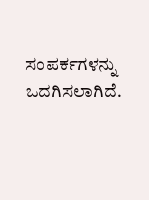ಸಂಪರ್ಕಗಳನ್ನು ಒದಗಿಸಲಾಗಿದೆ.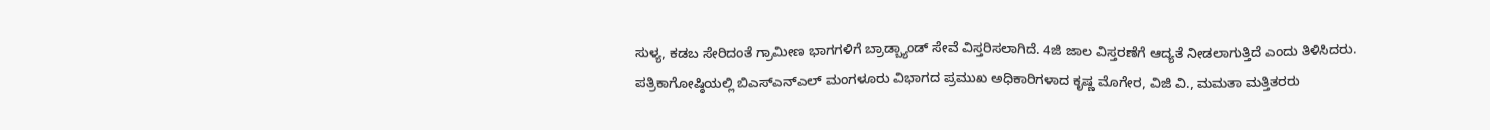ಸುಳ್ಯ, ಕಡಬ ಸೇರಿದಂತೆ ಗ್ರಾಮೀಣ ಭಾಗಗಳಿಗೆ ಬ್ರಾಡ್ಬ್ಯಾಂಡ್ ಸೇವೆ ವಿಸ್ತರಿಸಲಾಗಿದೆ. 4ಜಿ ಜಾಲ ವಿಸ್ತರಣೆಗೆ ಆದ್ಯತೆ ನೀಡಲಾಗುತ್ತಿದೆ ಎಂದು ತಿಳಿಸಿದರು.
ಪತ್ರಿಕಾಗೋಷ್ಠಿಯಲ್ಲಿ ಬಿಎಸ್ಎನ್ಎಲ್ ಮಂಗಳೂರು ವಿಭಾಗದ ಪ್ರಮುಖ ಅಧಿಕಾರಿಗಳಾದ ಕೃಷ್ಣ ಮೊಗೇರ, ವಿಜಿ ವಿ., ಮಮತಾ ಮತ್ತಿತರರು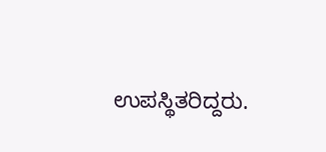ಉಪಸ್ಥಿತರಿದ್ದರು.